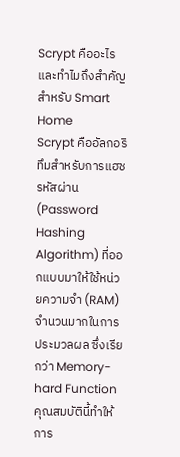Scrypt คืออะไร และทำไมถึงสำคัญสำหรับ Smart Home
Scrypt คืออัลกอริทึมสำหรับการแฮชรหัสผ่าน (Password Hashing Algorithm) ที่ออกแบบมาให้ใช้หน่วยความจำ (RAM) จำนวนมากในการประมวลผล ซึ่งเรียกว่า Memory-hard Function คุณสมบัตินี้ทำให้การ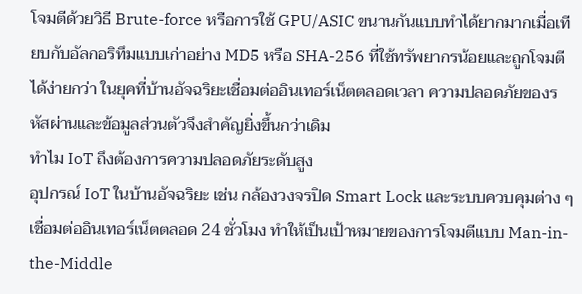โจมตีด้วยวิธี Brute-force หรือการใช้ GPU/ASIC ขนานกันแบบทำได้ยากมากเมื่อเทียบกับอัลกอริทึมแบบเก่าอย่าง MD5 หรือ SHA-256 ที่ใช้ทรัพยากรน้อยและถูกโจมตีได้ง่ายกว่า ในยุคที่บ้านอัจฉริยะเชื่อมต่ออินเทอร์เน็ตตลอดเวลา ความปลอดภัยของรหัสผ่านและข้อมูลส่วนตัวจึงสำคัญยิ่งขึ้นกว่าเดิม
ทำไม IoT ถึงต้องการความปลอดภัยระดับสูง
อุปกรณ์ IoT ในบ้านอัจฉริยะ เช่น กล้องวงจรปิด Smart Lock และระบบควบคุมต่าง ๆ เชื่อมต่ออินเทอร์เน็ตตลอด 24 ชั่วโมง ทำให้เป็นเป้าหมายของการโจมตีแบบ Man-in-the-Middle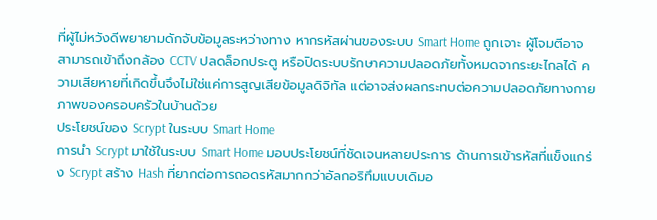ที่ผู้ไม่หวังดีพยายามดักจับข้อมูลระหว่างทาง หากรหัสผ่านของระบบ Smart Home ถูกเจาะ ผู้โจมตีอาจสามารถเข้าถึงกล้อง CCTV ปลดล็อกประตู หรือปิดระบบรักษาความปลอดภัยทั้งหมดจากระยะไกลได้ ความเสียหายที่เกิดขึ้นจึงไม่ใช่แค่การสูญเสียข้อมูลดิจิทัล แต่อาจส่งผลกระทบต่อความปลอดภัยทางกายภาพของครอบครัวในบ้านด้วย
ประโยชน์ของ Scrypt ในระบบ Smart Home
การนำ Scrypt มาใช้ในระบบ Smart Home มอบประโยชน์ที่ชัดเจนหลายประการ ด้านการเข้ารหัสที่แข็งแกร่ง Scrypt สร้าง Hash ที่ยากต่อการถอดรหัสมากกว่าอัลกอริทึมแบบเดิมอ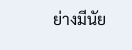ย่างมีนัย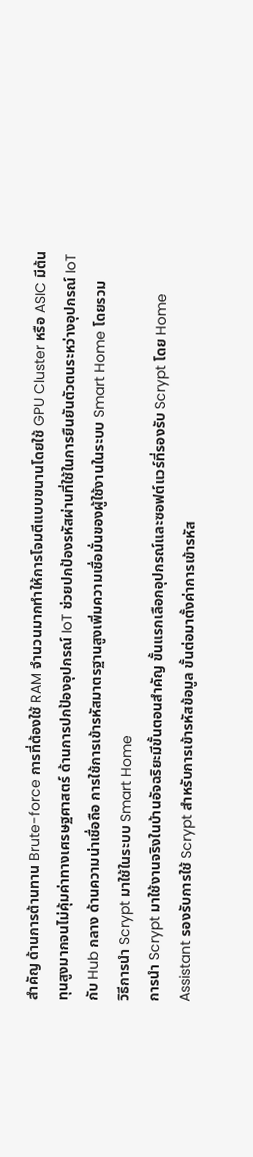สำคัญ ด้านการต้านทาน Brute-force การที่ต้องใช้ RAM จำนวนมากทำให้การโจมตีแบบขนานโดยใช้ GPU Cluster หรือ ASIC มีต้นทุนสูงมากจนไม่คุ้มค่าทางเศรษฐศาสตร์ ด้านการปกป้องอุปกรณ์ IoT ช่วยปกป้องรหัสผ่านที่ใช้ในการยืนยันตัวตนระหว่างอุปกรณ์ IoT กับ Hub กลาง ด้านความน่าเชื่อถือ การใช้การเข้ารหัสมาตรฐานสูงเพิ่มความเชื่อมั่นของผู้ใช้งานในระบบ Smart Home โดยรวม
วิธีการนำ Scrypt มาใช้ในระบบ Smart Home
การนำ Scrypt มาใช้งานจริงในบ้านอัจฉริยะมีขั้นตอนสำคัญ ขั้นแรกเลือกอุปกรณ์และซอฟต์แวร์ที่รองรับ Scrypt โดย Home Assistant รองรับการใช้ Scrypt สำหรับการเข้ารหัสข้อมูล ขั้นต่อมาตั้งค่าการเข้ารหัส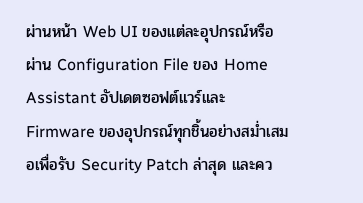ผ่านหน้า Web UI ของแต่ละอุปกรณ์หรือผ่าน Configuration File ของ Home Assistant อัปเดตซอฟต์แวร์และ Firmware ของอุปกรณ์ทุกชิ้นอย่างสม่ำเสมอเพื่อรับ Security Patch ล่าสุด และคว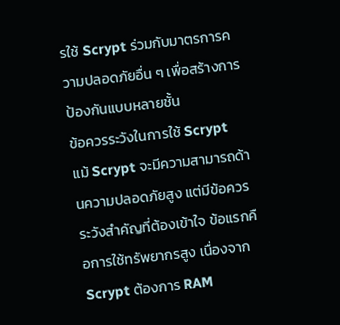รใช้ Scrypt ร่วมกับมาตรการความปลอดภัยอื่น ๆ เพื่อสร้างการป้องกันแบบหลายชั้น
ข้อควรระวังในการใช้ Scrypt
แม้ Scrypt จะมีความสามารถด้านความปลอดภัยสูง แต่มีข้อควรระวังสำคัญที่ต้องเข้าใจ ข้อแรกคือการใช้ทรัพยากรสูง เนื่องจาก Scrypt ต้องการ RAM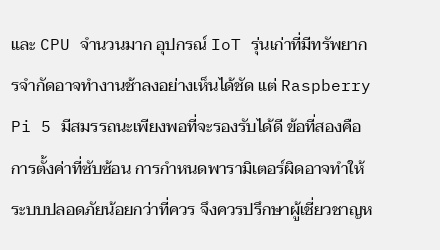และ CPU จำนวนมาก อุปกรณ์ IoT รุ่นเก่าที่มีทรัพยากรจำกัดอาจทำงานช้าลงอย่างเห็นได้ชัด แต่ Raspberry Pi 5 มีสมรรถนะเพียงพอที่จะรองรับได้ดี ข้อที่สองคือการตั้งค่าที่ซับซ้อน การกำหนดพารามิเตอร์ผิดอาจทำให้ระบบปลอดภัยน้อยกว่าที่ควร จึงควรปรึกษาผู้เชี่ยวชาญห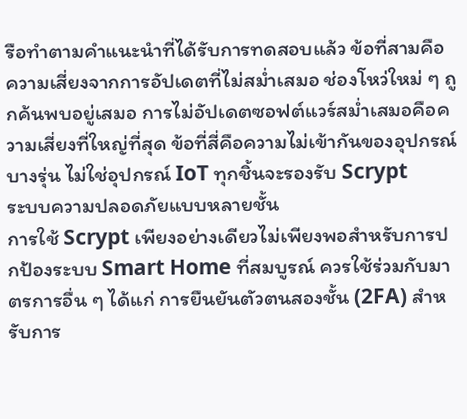รือทำตามคำแนะนำที่ได้รับการทดสอบแล้ว ข้อที่สามคือความเสี่ยงจากการอัปเดตที่ไม่สม่ำเสมอ ช่องโหว่ใหม่ ๆ ถูกค้นพบอยู่เสมอ การไม่อัปเดตซอฟต์แวร์สม่ำเสมอคือความเสี่ยงที่ใหญ่ที่สุด ข้อที่สี่คือความไม่เข้ากันของอุปกรณ์บางรุ่น ไม่ใช่อุปกรณ์ IoT ทุกชิ้นจะรองรับ Scrypt
ระบบความปลอดภัยแบบหลายชั้น
การใช้ Scrypt เพียงอย่างเดียวไม่เพียงพอสำหรับการปกป้องระบบ Smart Home ที่สมบูรณ์ ควรใช้ร่วมกับมาตรการอื่น ๆ ได้แก่ การยืนยันตัวตนสองชั้น (2FA) สำหรับการ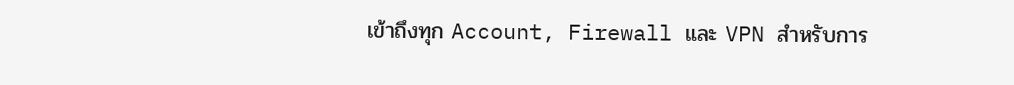เข้าถึงทุก Account, Firewall และ VPN สำหรับการ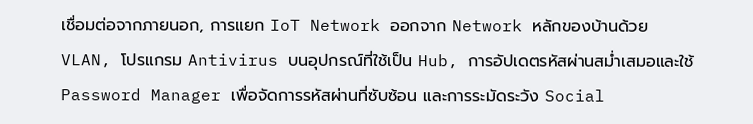เชื่อมต่อจากภายนอก, การแยก IoT Network ออกจาก Network หลักของบ้านด้วย VLAN, โปรแกรม Antivirus บนอุปกรณ์ที่ใช้เป็น Hub, การอัปเดตรหัสผ่านสม่ำเสมอและใช้ Password Manager เพื่อจัดการรหัสผ่านที่ซับซ้อน และการระมัดระวัง Social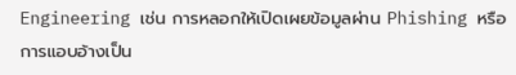Engineering เช่น การหลอกให้เปิดเผยข้อมูลผ่าน Phishing หรือการแอบอ้างเป็น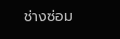ช่างซ่อม